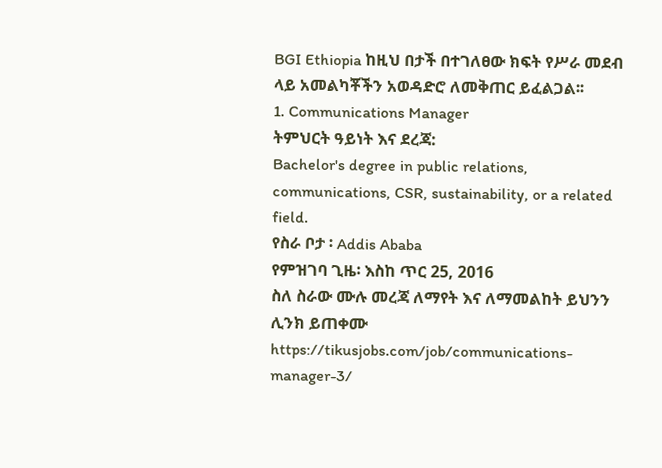BGI Ethiopia ከዚህ በታች በተገለፀው ክፍት የሥራ መደብ ላይ አመልካቾችን አወዳድሮ ለመቅጠር ይፈልጋል፡፡
1. Communications Manager
ትምህርት ዓይነት እና ደረጃ:
Bachelor's degree in public relations, communications, CSR, sustainability, or a related field.
የስራ ቦታ ፡ Addis Ababa
የምዝገባ ጊዜ፡ እስከ ጥር 25, 2016
ስለ ስራው ሙሉ መረጃ ለማየት እና ለማመልከት ይህንን ሊንክ ይጠቀሙ
https://tikusjobs.com/job/communications-manager-3/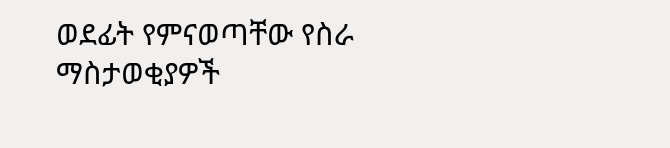ወደፊት የምናወጣቸው የስራ ማስታወቂያዎች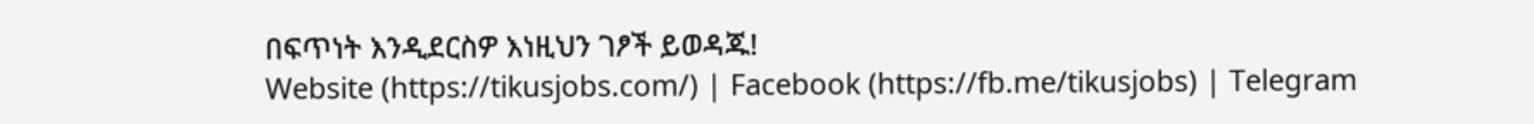በፍጥነት እንዲደርስዎ እነዚህን ገፆች ይወዳጁ!
Website (https://tikusjobs.com/) | Facebook (https://fb.me/tikusjobs) | Telegram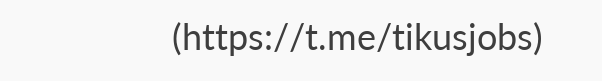(https://t.me/tikusjobs)